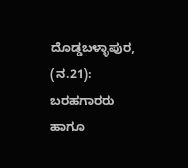ದೊಡ್ಡಬಳ್ಳಾಪುರ, (ನ.21): ಬರಹಗಾರರು ಹಾಗೂ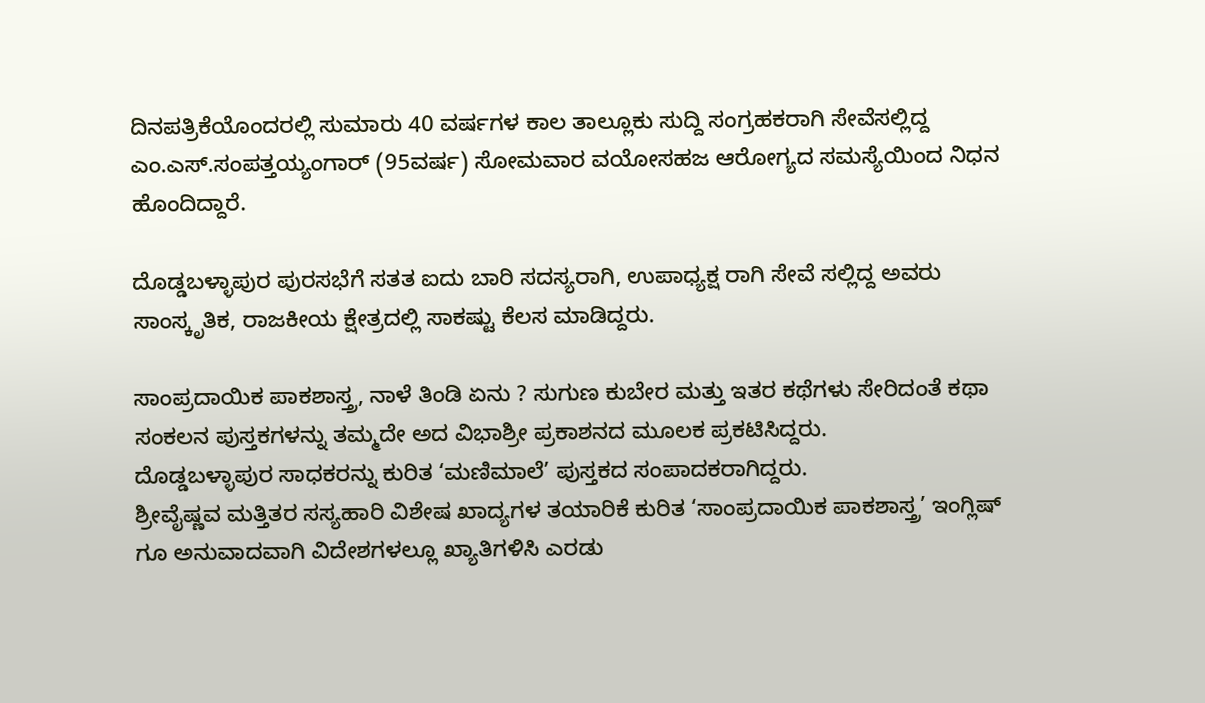ದಿನಪತ್ರಿಕೆಯೊಂದರಲ್ಲಿ ಸುಮಾರು 40 ವರ್ಷಗಳ ಕಾಲ ತಾಲ್ಲೂಕು ಸುದ್ದಿ ಸಂಗ್ರಹಕರಾಗಿ ಸೇವೆಸಲ್ಲಿದ್ದ ಎಂ.ಎಸ್.ಸಂಪತ್ತಯ್ಯಂಗಾರ್ (95ವರ್ಷ) ಸೋಮವಾರ ವಯೋಸಹಜ ಆರೋಗ್ಯದ ಸಮಸ್ಯೆಯಿಂದ ನಿಧನ ಹೊಂದಿದ್ದಾರೆ.

ದೊಡ್ಡಬಳ್ಳಾಪುರ ಪುರಸಭೆಗೆ ಸತತ ಐದು ಬಾರಿ ಸದಸ್ಯರಾಗಿ, ಉಪಾಧ್ಯಕ್ಷ ರಾಗಿ ಸೇವೆ ಸಲ್ಲಿದ್ದ ಅವರು ಸಾಂಸ್ಕೃತಿಕ, ರಾಜಕೀಯ ಕ್ಷೇತ್ರದಲ್ಲಿ ಸಾಕಷ್ಟು ಕೆಲಸ ಮಾಡಿದ್ದರು.

ಸಾಂಪ್ರದಾಯಿಕ ಪಾಕಶಾಸ್ತ್ರ, ನಾಳೆ ತಿಂಡಿ ಏನು ? ಸುಗುಣ ಕುಬೇರ ಮತ್ತು ಇತರ ಕಥೆಗಳು ಸೇರಿದಂತೆ ಕಥಾ ಸಂಕಲನ ಪುಸ್ತಕಗಳನ್ನು ತಮ್ಮದೇ ಅದ ವಿಭಾಶ್ರೀ ಪ್ರಕಾಶನದ ಮೂಲಕ ಪ್ರಕಟಿಸಿದ್ದರು.
ದೊಡ್ಡಬಳ್ಳಾಪುರ ಸಾಧಕರನ್ನು ಕುರಿತ ‘ಮಣಿಮಾಲೆ’ ಪುಸ್ತಕದ ಸಂಪಾದಕರಾಗಿದ್ದರು.
ಶ್ರೀವೈಷ್ಣವ ಮತ್ತಿತರ ಸಸ್ಯಹಾರಿ ವಿಶೇಷ ಖಾದ್ಯಗಳ ತಯಾರಿಕೆ ಕುರಿತ ‘ಸಾಂಪ್ರದಾಯಿಕ ಪಾಕಶಾಸ್ತ್ರ’ ಇಂಗ್ಲಿಷ್ ಗೂ ಅನುವಾದವಾಗಿ ವಿದೇಶಗಳಲ್ಲೂ ಖ್ಯಾತಿಗಳಿಸಿ ಎರಡು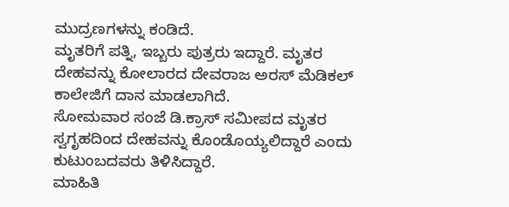ಮುದ್ರಣಗಳನ್ನು ಕಂಡಿದೆ.
ಮೃತರಿಗೆ ಪತ್ನಿ, ಇಬ್ಬರು ಪುತ್ರರು ಇದ್ದಾರೆ. ಮೃತರ ದೇಹವನ್ನು ಕೋಲಾರದ ದೇವರಾಜ ಅರಸ್ ಮೆಡಿಕಲ್ ಕಾಲೇಜಿಗೆ ದಾನ ಮಾಡಲಾಗಿದೆ.
ಸೋಮವಾರ ಸಂಜೆ ಡಿ.ಕ್ರಾಸ್ ಸಮೀಪದ ಮೃತರ ಸ್ವಗೃಹದಿಂದ ದೇಹವನ್ನು ಕೊಂಡೊಯ್ಯಲಿದ್ದಾರೆ ಎಂದು ಕುಟುಂಬದವರು ತಿಳಿಸಿದ್ದಾರೆ.
ಮಾಹಿತಿ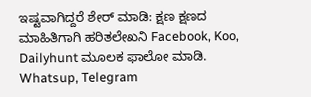ಇಷ್ಟವಾಗಿದ್ದರೆ ಶೇರ್ ಮಾಡಿ: ಕ್ಷಣ ಕ್ಷಣದ ಮಾಹಿತಿಗಾಗಿ ಹರಿತಲೇಖನಿ Facebook, Koo, Dailyhunt ಮೂಲಕ ಫಾಲೋ ಮಾಡಿ. Whatsup, Telegram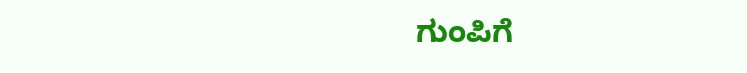ಗುಂಪಿಗೆ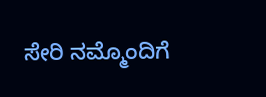ಸೇರಿ ನಮ್ಮೊಂದಿಗೆ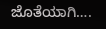ಜೊತೆಯಾಗಿ….